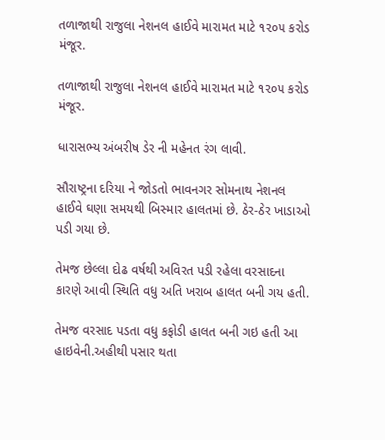તળાજાથી રાજુલા નેશનલ હાઈવે મારામત માટે ૧૨૦૫ કરોડ મંજૂર.

તળાજાથી રાજુલા નેશનલ હાઈવે મારામત માટે ૧૨૦૫ કરોડ મંજૂર.

ધારાસભ્ય અંબરીષ ડેર ની મહેનત રંગ લાવી.

સૌરાષ્ટ્રના દરિયા ને જોડતો ભાવનગર સોમનાથ નેશનલ હાઈવે ઘણા સમયથી બિસ્માર હાલતમાં છે. ઠેર-ઠેર ખાડાઓ પડી ગયા છે.

તેમજ છેલ્લા દોઢ વર્ષથી અવિરત પડી રહેલા વરસાદના કારણે આવી સ્થિતિ વધુ અતિ ખરાબ હાલત બની ગય હતી.

તેમજ વરસાદ પડતા વધુ કફોડી હાલત બની ગઇ હતી આ હાઇવેની.અહીથી પસાર થતા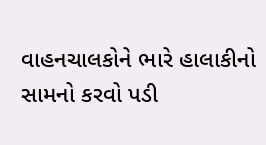વાહનચાલકોને ભારે હાલાકીનો સામનો કરવો પડી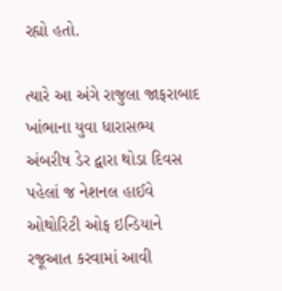રહ્યો હતો.

ત્યારે આ અંગે રાજુલા જાફરાબાદ ખાંભાના યુવા ધારાસભ્ય અંબરીષ ડેર દ્વારા થોડા દિવસ પહેલાં જ નેશનલ હાઈવે ઓથોરિટી ઓફ ઇન્ડિયાને રજૂઆત કરવામાં આવી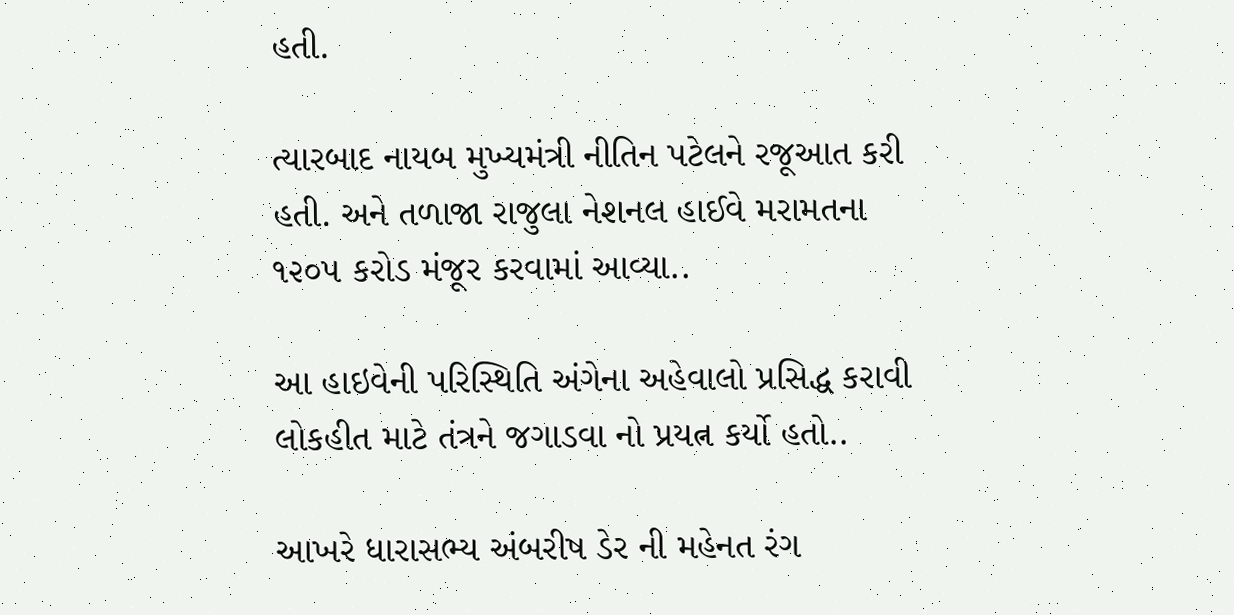હતી.

ત્યારબાદ નાયબ મુખ્યમંત્રી નીતિન પટેલને રજૂઆત કરી હતી. અને તળાજા રાજુલા નેશનલ હાઈવે મરામતના ૧૨૦૫ કરોડ મંજૂર કરવામાં આવ્યા..

આ હાઇવેની પરિસ્થિતિ અંગેના અહેવાલો પ્રસિદ્ધ કરાવી લોકહીત માટે તંત્રને જગાડવા નો પ્રયત્ન કર્યો હતો..

આખરે ધારાસભ્ય અંબરીષ ડેર ની મહેનત રંગ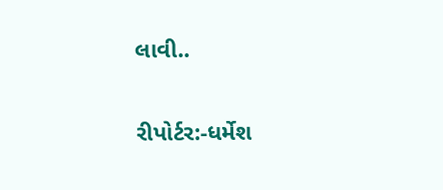લાવી..

રીપોર્ટર:-ધર્મેશ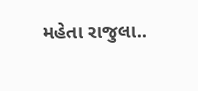મહેતા રાજુલા..